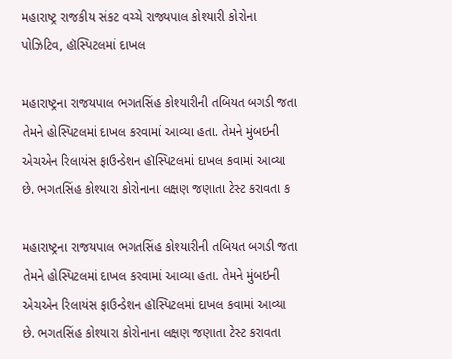મહારાષ્ટ્ર રાજકીય સંકટ વચ્ચે રાજ્યપાલ કોશ્યારી કોરોના પોઝિટિવ, હૉસ્પિટલમાં દાખલ

મહારાષ્ટ્રના રાજયપાલ ભગતસિંહ કોશ્યારીની તબિયત બગડી જતા તેમને હોસ્પિટલમાં દાખલ કરવામાં આવ્યા હતા. તેમને મુંબઇની એચએન રિલાયંસ ફાઉન્ડેશન હૉસ્પિટલમાં દાખલ કવામાં આવ્યા છે. ભગતસિંહ કોશ્યારા કોરોનાના લક્ષણ જણાતા ટેસ્ટ કરાવતા ક

મહારાષ્ટ્રના રાજયપાલ ભગતસિંહ કોશ્યારીની તબિયત બગડી જતા તેમને હોસ્પિટલમાં દાખલ કરવામાં આવ્યા હતા. તેમને મુંબઇની એચએન રિલાયંસ ફાઉન્ડેશન હૉસ્પિટલમાં દાખલ કવામાં આવ્યા છે. ભગતસિંહ કોશ્યારા કોરોનાના લક્ષણ જણાતા ટેસ્ટ કરાવતા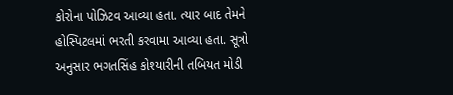કોરોના પોઝિટવ આવ્યા હતા. ત્યાર બાદ તેમને હોસ્પિટલમાં ભરતી કરવામા આવ્યા હતા. સૂત્રો અનુસાર ભગતસિંહ કોશ્યારીની તબિયત મોડી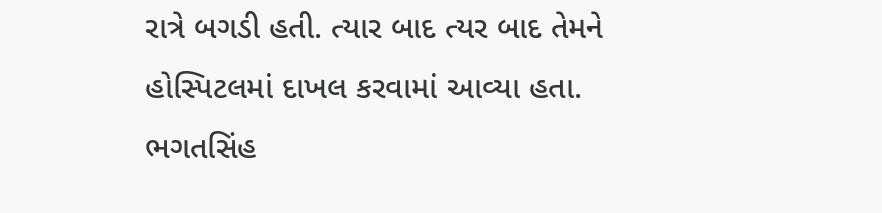રાત્રે બગડી હતી. ત્યાર બાદ ત્યર બાદ તેમને હોસ્પિટલમાં દાખલ કરવામાં આવ્યા હતા. ભગતસિંહ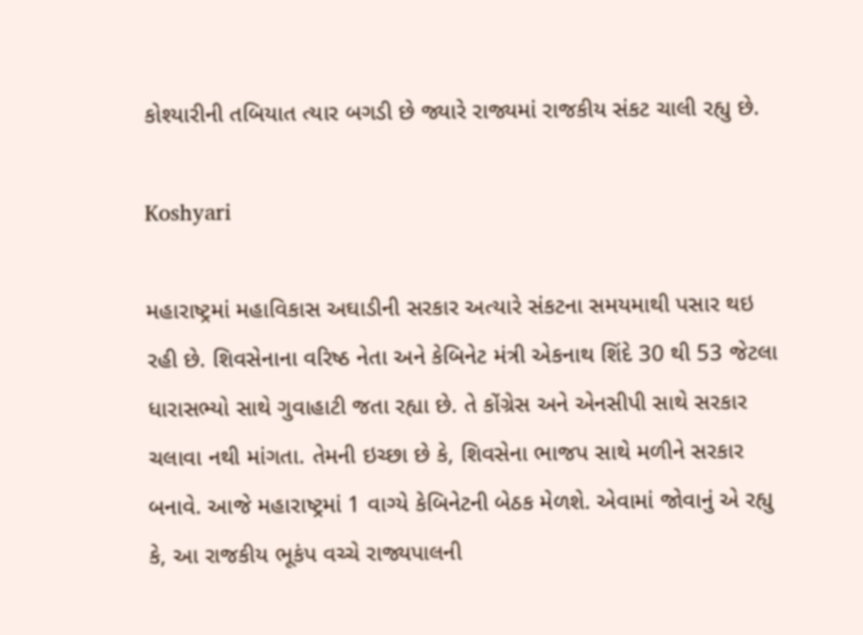કોશ્યારીની તબિયાત ત્યાર બગડી છે જ્યારે રાજ્યમાં રાજકીય સંકટ ચાલી રહ્યુ છે.

Koshyari

મહારાષ્ટ્રમાં મહાવિકાસ અઘાડીની સરકાર અત્યારે સંકટના સમયમાથી પસાર થઇ રહી છે. શિવસેનાના વરિષ્ઠ નેતા અને કેબિનેટ મંત્રી એકનાથ શિંદે 30 થી 53 જેટલા ધારાસભ્યો સાથે ગુવાહાટી જતા રહ્યા છે. તે કોંગ્રેસ અને એનસીપી સાથે સરકાર ચલાવા નથી માંગતા. તેમની ઇચ્છા છે કે, શિવસેના ભાજપ સાથે મળીને સરકાર બનાવે. આજે મહારાષ્ટ્રમાં 1 વાગ્યે કેબિનેટની બેઠક મેળશે. એવામાં જોવાનું એ રહ્યુ કે, આ રાજકીય ભૂકંપ વચ્ચે રાજ્યપાલની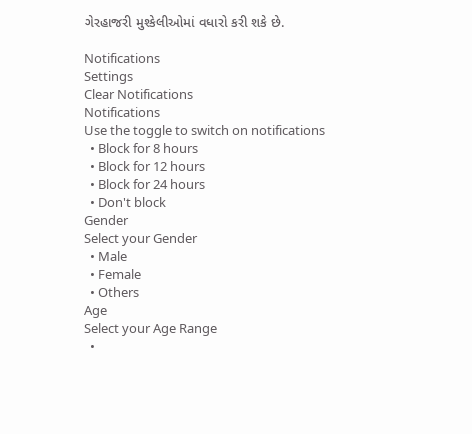ગેરહાજરી મુશ્કેલીઓમાં વધારો કરી શકે છે.

Notifications
Settings
Clear Notifications
Notifications
Use the toggle to switch on notifications
  • Block for 8 hours
  • Block for 12 hours
  • Block for 24 hours
  • Don't block
Gender
Select your Gender
  • Male
  • Female
  • Others
Age
Select your Age Range
  •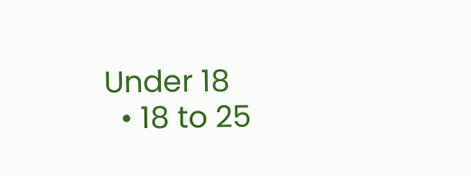Under 18
  • 18 to 25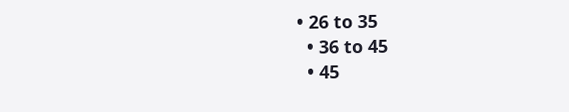• 26 to 35
  • 36 to 45
  • 45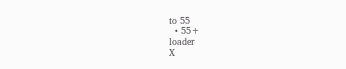to 55
  • 55+
loader
X